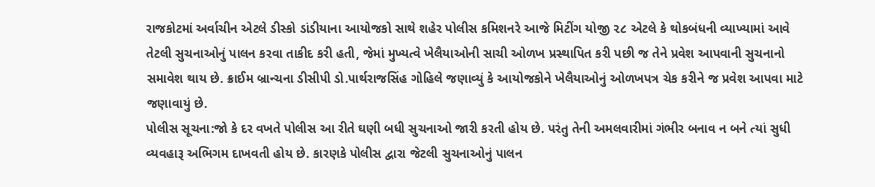રાજકોટમાં અર્વાચીન એટલે ડીસ્કો ડાંડીયાના આયોજકો સાથે શહેર પોલીસ કમિશનરે આજે મિટીંગ યોજી ૨૮ એટલે કે થોકબંધની વ્યાખ્યામાં આવે તેટલી સુચનાઓનું પાલન કરવા તાકીદ કરી હતી, જેમાં મુખ્યત્વે ખેલૈયાઓની સાચી ઓળખ પ્રસ્થાપિત કરી પછી જ તેને પ્રવેશ આપવાની સુચનાનો સમાવેશ થાય છે. ક્રાઈમ બ્રાન્ચના ડીસીપી ડો.પાર્થરાજસિંહ ગોહિલે જણાવ્યું કે આયોજકોને ખેલૈયાઓનું ઓળખપત્ર ચેક કરીને જ પ્રવેશ આપવા માટે જણાવાયું છે.
પોલીસ સૂચના:જો કે દર વખતે પોલીસ આ રીતે ઘણી બધી સુચનાઓ જારી કરતી હોય છે. પરંતુ તેની અમલવારીમાં ગંભીર બનાવ ન બને ત્યાં સુધી વ્યવહારૂ અભિગમ દાખવતી હોય છે. કારણકે પોલીસ દ્વારા જેટલી સુચનાઓનું પાલન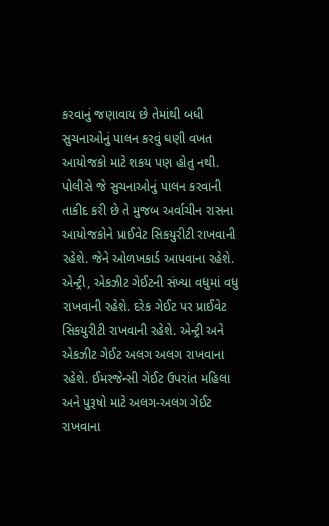કરવાનું જણાવાય છે તેમાંથી બધી સુચનાઓનું પાલન કરવું ઘણી વખત આયોજકો માટે શકય પણ હોતુ નથી. પોલીસે જે સુચનાઓનું પાલન કરવાની તાકીદ કરી છે તે મુજબ અર્વાચીન રાસના આયોજકોને પ્રાઈવેટ સિકયુરીટી રાખવાની રહેશે. જેને ઓળખકાર્ડ આપવાના રહેશે. એન્ટ્રી, એકઝીટ ગેઈટની સંખ્યા વધુમાં વધુ રાખવાની રહેશે. દરેક ગેઈટ પર પ્રાઈવેટ સિકયુરીટી રાખવાની રહેશે. એન્ટ્રી અને એકઝીટ ગેઈટ અલગ અલગ રાખવાના રહેશે. ઈમરજેન્સી ગેઈટ ઉપરાંત મહિલા અને પુરૂષો માટે અલગ-અલગ ગેઈટ રાખવાના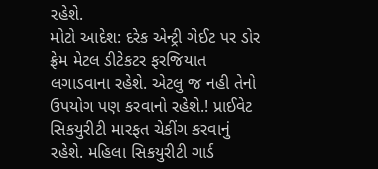રહેશે.
મોટો આદેશ: દરેક એન્ટ્રી ગેઈટ પર ડોર ફ્રેમ મેટલ ડીટેકટર ફરજિયાત લગાડવાના રહેશે. એટલુ જ નહી તેનો ઉપયોગ પણ કરવાનો રહેશે.! પ્રાઈવેટ સિકયુરીટી મારફત ચેકીંગ કરવાનું રહેશે. મહિલા સિકયુરીટી ગાર્ડ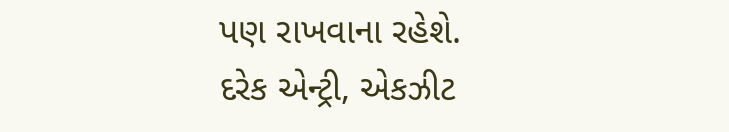પણ રાખવાના રહેશે.
દરેક એન્ટ્રી, એકઝીટ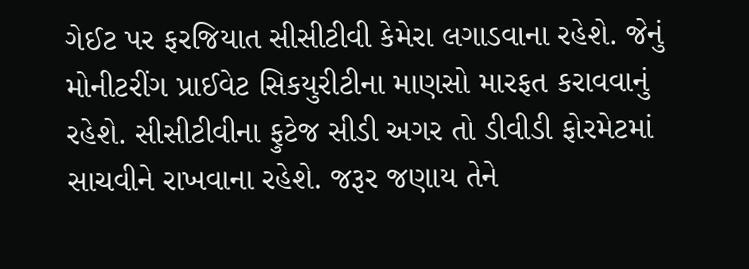ગેઈટ પર ફરજિયાત સીસીટીવી કેમેરા લગાડવાના રહેશે. જેનું મોનીટરીંગ પ્રાઈવેટ સિકયુરીટીના માણસો મારફત કરાવવાનું રહેશે. સીસીટીવીના ફુટેજ સીડી અગર તો ડીવીડી ફોરમેટમાં સાચવીને રાખવાના રહેશે. જરૂર જણાય તેને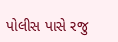પોલીસ પાસે રજુ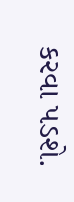કરવા પડશે.